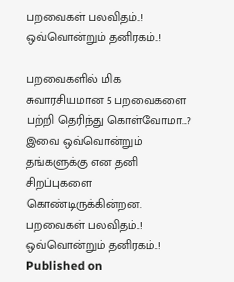பறவைகள் பலவிதம்..! ஒவ்வொன்றும் தனிரகம்..!

பறவைகளில் மிக சுவாரசியமான 5 பறவைகளை பற்றி தெரிந்து கொள்வோமா...? இவை ஒவ்வொன்றும் தங்களுக்கு என தனி சிறப்புகளை கொண்டிருக்கின்றன.
பறவைகள் பலவிதம்..! ஒவ்வொன்றும் தனிரகம்..!
Published on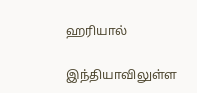ஹரியால்

இந்தியாவிலுள்ள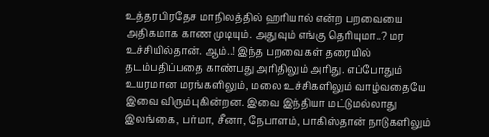உத்தரபிரதேச மாநிலத்தில் ஹரியால் என்ற பறவையை அதிகமாக காண முடியும். அதுவும் எங்கு தெரியுமா..? மர உச்சியில்தான். ஆம்..! இந்த பறவைகள் தரையில் தடம்பதிப்பதை காண்பது அரிதிலும் அரிது. எப்போதும் உயரமான மரங்களிலும், மலை உச்சிகளிலும் வாழ்வதையே இவை விரும்புகின்றன. இவை இந்தியா மட்டுமல்லாது இலங்கை, பர்மா, சீனா, நேபாளம், பாகிஸ்தான் நாடுகளிலும்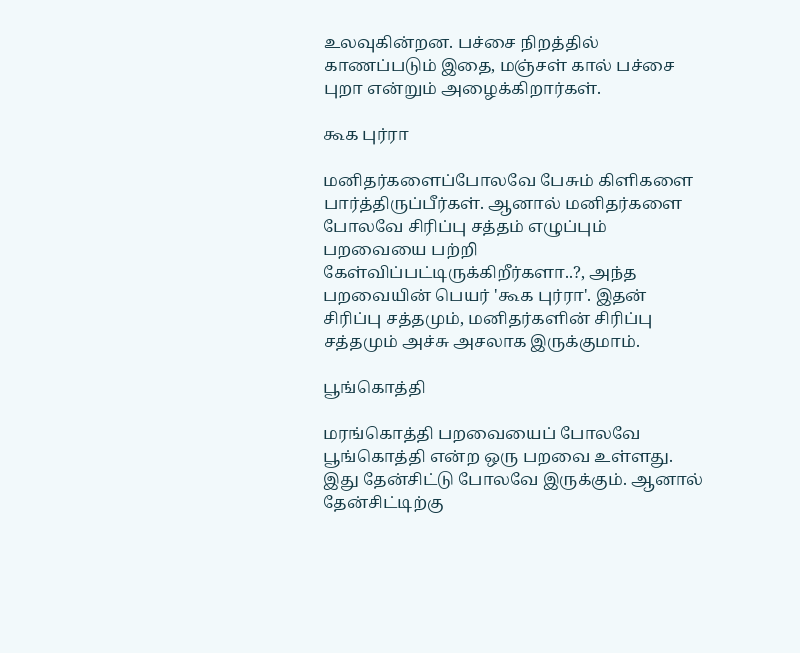உலவுகின்றன. பச்சை நிறத்தில் காணப்படும் இதை, மஞ்சள் கால் பச்சை புறா என்றும் அழைக்கிறார்கள்.

கூக புர்ரா

மனிதர்களைப்போலவே பேசும் கிளிகளை பார்த்திருப்பீர்கள். ஆனால் மனிதர்களை போலவே சிரிப்பு சத்தம் எழுப்பும் பறவையை பற்றி கேள்விப்பட்டிருக்கிறீர்களா..?, அந்த பறவையின் பெயர் 'கூக புர்ரா'. இதன் சிரிப்பு சத்தமும், மனிதர்களின் சிரிப்பு சத்தமும் அச்சு அசலாக இருக்குமாம்.

பூங்கொத்தி

மரங்கொத்தி பறவையைப் போலவே பூங்கொத்தி என்ற ஒரு பறவை உள்ளது. இது தேன்சிட்டு போலவே இருக்கும். ஆனால் தேன்சிட்டிற்கு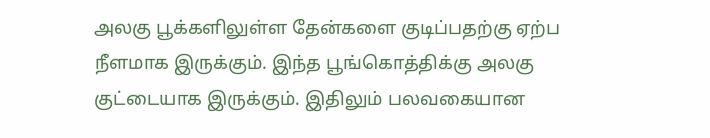அலகு பூக்களிலுள்ள தேன்களை குடிப்பதற்கு ஏற்ப நீளமாக இருக்கும். இந்த பூங்கொத்திக்கு அலகு குட்டையாக இருக்கும். இதிலும் பலவகையான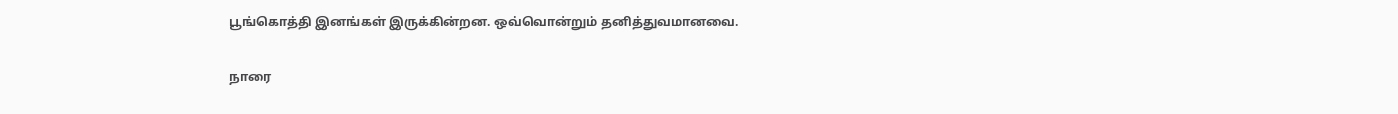பூங்கொத்தி இனங்கள் இருக்கின்றன. ஒவ்வொன்றும் தனித்துவமானவை.

நாரை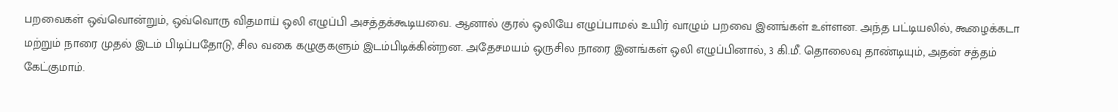பறவைகள் ஒவ்வொன்றும், ஒவ்வொரு விதமாய் ஒலி எழுப்பி அசத்தக்கூடியவை. ஆனால் குரல் ஒலியே எழுப்பாமல் உயிர் வாழும் பறவை இனங்கள் உள்ளன. அந்த பட்டியலில், கூழைக்கடா மற்றும் நாரை முதல் இடம் பிடிப்பதோடு, சில வகை கழுகுகளும் இடம்பிடிக்கின்றன. அதேசமயம் ஒருசில நாரை இனங்கள் ஒலி எழுப்பினால், 3 கி.மீ. தொலைவு தாண்டியும், அதன் சத்தம் கேட்குமாம்.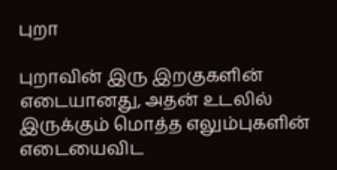புறா

புறாவின் இரு இறகுகளின் எடையானது, அதன் உடலில் இருக்கும் மொத்த எலும்புகளின் எடையைவிட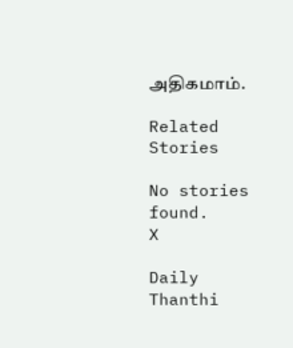அதிகமாம்.

Related Stories

No stories found.
X

Daily Thanthi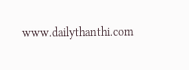www.dailythanthi.com